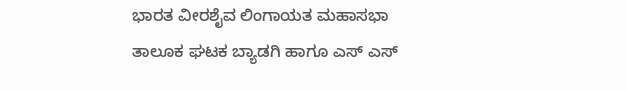ಭಾರತ ವೀರಶೈವ ಲಿಂಗಾಯತ ಮಹಾಸಭಾ ತಾಲೂಕ ಘಟಕ ಬ್ಯಾಡಗಿ ಹಾಗೂ ಎಸ್ ಎಸ್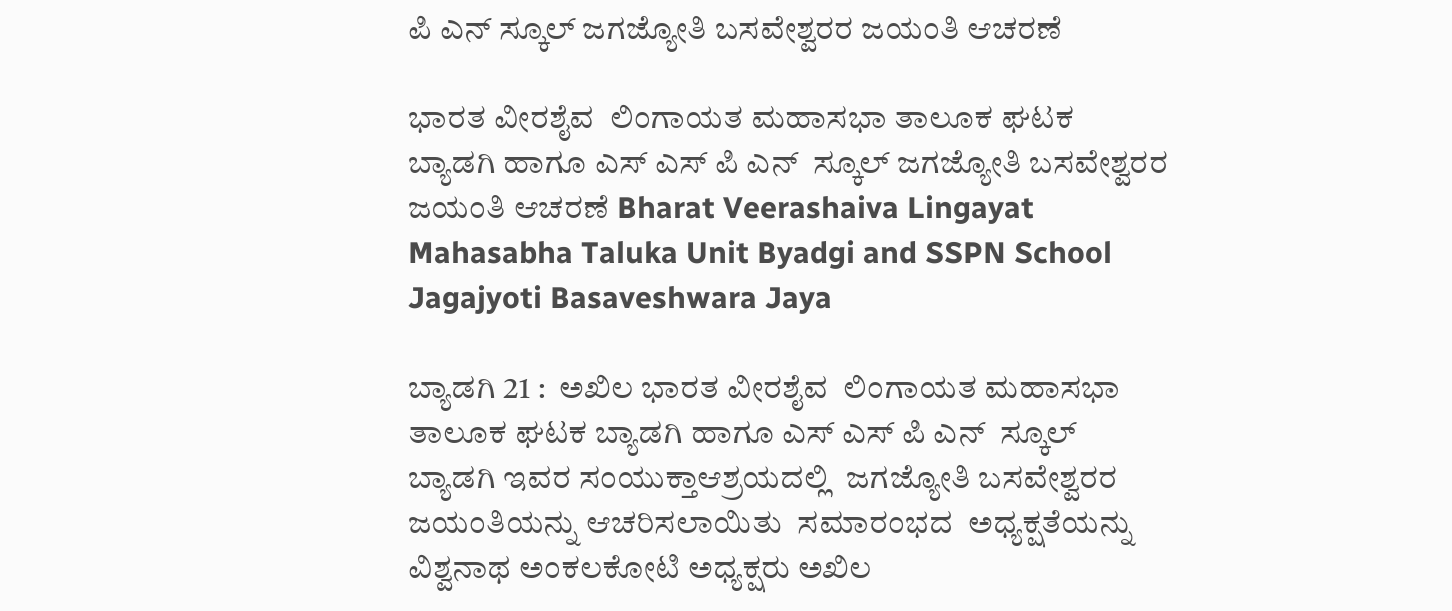ಪಿ ಎನ್ ಸ್ಕೂಲ್ ಜಗಜ್ಯೋತಿ ಬಸವೇಶ್ವರರ ಜಯಂತಿ ಆಚರಣೆ

ಭಾರತ ವೀರಶೈವ  ಲಿಂಗಾಯತ ಮಹಾಸಭಾ ತಾಲೂಕ ಘಟಕ ಬ್ಯಾಡಗಿ ಹಾಗೂ ಎಸ್ ಎಸ್ ಪಿ ಎನ್  ಸ್ಕೂಲ್ ಜಗಜ್ಯೋತಿ ಬಸವೇಶ್ವರರ ಜಯಂತಿ ಆಚರಣೆ Bharat Veerashaiva Lingayat Mahasabha Taluka Unit Byadgi and SSPN School Jagajyoti Basaveshwara Jaya

ಬ್ಯಾಡಗಿ 21 :  ಅಖಿಲ ಭಾರತ ವೀರಶೈವ  ಲಿಂಗಾಯತ ಮಹಾಸಭಾ ತಾಲೂಕ ಘಟಕ ಬ್ಯಾಡಗಿ ಹಾಗೂ ಎಸ್ ಎಸ್ ಪಿ ಎನ್  ಸ್ಕೂಲ್ ಬ್ಯಾಡಗಿ ಇವರ ಸಂಯುಕ್ತಾಆಶ್ರಯದಲ್ಲಿ  ಜಗಜ್ಯೋತಿ ಬಸವೇಶ್ವರರ ಜಯಂತಿಯನ್ನು ಆಚರಿಸಲಾಯಿತು  ಸಮಾರಂಭದ  ಅಧ್ಯಕ್ಷತೆಯನ್ನು ವಿಶ್ವನಾಥ ಅಂಕಲಕೋಟಿ ಅಧ್ಯಕ್ಷರು ಅಖಿಲ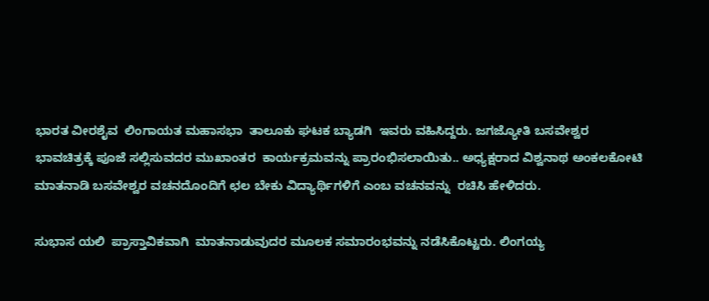ಭಾರತ ವೀರಶೈವ  ಲಿಂಗಾಯತ ಮಹಾಸಭಾ  ತಾಲೂಕು ಘಟಕ ಬ್ಯಾಡಗಿ  ಇವರು ವಹಿಸಿದ್ದರು. ಜಗಜ್ಯೋತಿ ಬಸವೇಶ್ವರ ಭಾವಚಿತ್ರಕ್ಕೆ ಪೂಜೆ ಸಲ್ಲಿಸುವದರ ಮುಖಾಂತರ  ಕಾರ್ಯಕ್ರಮವನ್ನು ಪ್ರಾರಂಭಿಸಲಾಯಿತು.. ಅಧ್ಯಕ್ಷರಾದ ವಿಶ್ವನಾಥ ಅಂಕಲಕೋಟಿ ಮಾತನಾಡಿ ಬಸವೇಶ್ವರ ವಚನದೊಂದಿಗೆ ಛಲ ಬೇಕು ವಿದ್ಯಾರ್ಥಿಗಳಿಗೆ ಎಂಬ ವಚನವನ್ನು  ರಚಿಸಿ ಹೇಳಿದರು.

ಸುಭಾಸ ಯಲಿ  ಪ್ರಾಸ್ತಾವಿಕವಾಗಿ  ಮಾತನಾಡುವುದರ ಮೂಲಕ ಸಮಾರಂಭವನ್ನು ನಡೆಸಿಕೊಟ್ಟರು. ಲಿಂಗಯ್ಯ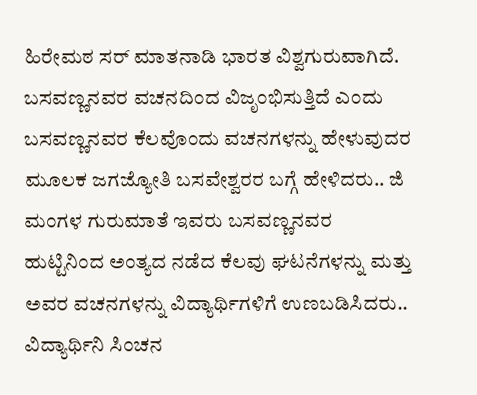ಹಿರೇಮಠ ಸರ್ ಮಾತನಾಡಿ ಭಾರತ ವಿಶ್ವಗುರುವಾಗಿದೆ.  ಬಸವಣ್ಣನವರ ವಚನದಿಂದ ವಿಜೃಂಭಿಸುತ್ತಿದೆ ಎಂದು  ಬಸವಣ್ಣನವರ ಕೆಲವೊಂದು ವಚನಗಳನ್ನು ಹೇಳುವುದರ ಮೂಲಕ ಜಗಜ್ಯೋತಿ ಬಸವೇಶ್ವರರ ಬಗ್ಗೆ ಹೇಳಿದರು.. ಜಿ ಮಂಗಳ ಗುರುಮಾತೆ ಇವರು ಬಸವಣ್ಣನವರ ಹುಟ್ಟಿನಿಂದ ಅಂತ್ಯದ ನಡೆದ ಕೆಲವು ಘಟನೆಗಳನ್ನು ಮತ್ತು ಅವರ ವಚನಗಳನ್ನು ವಿದ್ಯಾರ್ಥಿಗಳಿಗೆ ಉಣಬಡಿಸಿದರು.. ವಿದ್ಯಾರ್ಥಿನಿ ಸಿಂಚನ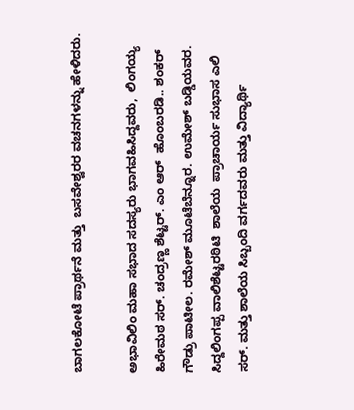ಬಾಗಲಕೋಟೆ ಪ್ರಾರ್ಥನೆ ಮತ್ತು  ಬಸವೇಶ್ವರರ ವಚನಗಳನ್ನು ಹೇಳಿದರು.

ಅಭಾವಿಲಿಂ ಮಹಾ ಸಭಾದ ಸದಸ್ಯರು ಭಾಗವಹಿಸಿದ್ದವರು,  ಲಿಂಗಯ್ಯ ಹಿರೇಮಠ ಸರ್‌. ಚಂದ್ರಣ್ಣ ಶೆಟ್ಟರ್‌. ಎಂ ಆರ್  ಹೊಂಬರಡಿ.. ಶಂಕರ್ ಗೌಡ್ರು ಪಾಟೀಲ. ರಮೇಶ್ ಮೂಟೆಬೆನ್ನೂರ. ಉಮೇಶ್ ಬಡ್ಡಿಯವರ. ಸಿದ್ದಲಿಂಗಪ್ಪ ವಾಲಿಶೆಟ್ಟರಠಿಟಿ  ಶಾಲೆಯ  ಪ್ರಾಚಾರ್ಯ ಸುಭಾಸ ಎಲಿ  ಸರ್‌. ಮತ್ತು ಶಾಲೆಯ ಸಿಬ್ಬಂದಿ ವರ್ಗದವರು ಮತ್ತು ವಿದ್ಯಾರ್ಥಿ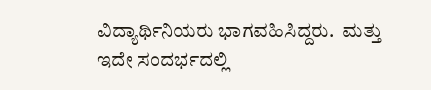ವಿದ್ಯಾರ್ಥಿನಿಯರು ಭಾಗವಹಿಸಿದ್ದರು.  ಮತ್ತು ಇದೇ ಸಂದರ್ಭದಲ್ಲಿ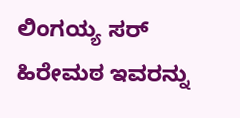ಲಿಂಗಯ್ಯ ಸರ್ ಹಿರೇಮಠ ಇವರನ್ನು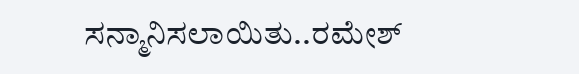ಸನ್ಮಾನಿಸಲಾಯಿತು..ರಮೇಶ್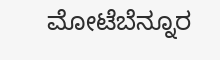ಮೋಟೆಬೆನ್ನೂರ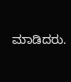ಮಾಡಿದರು.